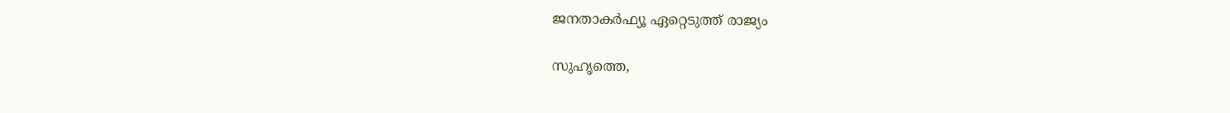ജനതാകര്‍ഫ്യൂ ഏറ്റെടുത്ത് രാജ്യം

സുഹൃത്തെ,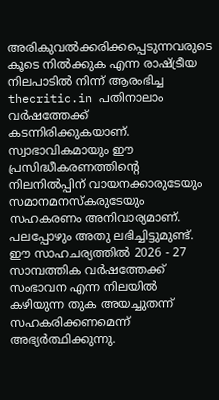അരികുവല്‍ക്കരിക്കപ്പെടുന്നവരുടെ കൂടെ നില്‍ക്കുക എന്ന രാഷ്ട്രീയ നിലപാടില്‍ നിന്ന് ആരംഭിച്ച thecritic.in പതിനാലാം വര്‍ഷത്തേക്ക് കടന്നിരിക്കുകയാണ്. സ്വാഭാവികമായും ഈ പ്രസിദ്ധീകരണത്തിന്റെ നിലനില്‍പ്പിന് വായനക്കാരുടേയും സമാനമനസ്‌കരുടേയും സഹകരണം അനിവാര്യമാണ്. പലപ്പോഴും അതു ലഭിച്ചിട്ടുമുണ്ട്. ഈ സാഹചര്യത്തില്‍ 2026 - 27 സാമ്പത്തിക വര്‍ഷത്തേക്ക് സംഭാവന എന്ന നിലയില്‍ കഴിയുന്ന തുക അയച്ചുതന്ന് സഹകരിക്കണമെന്ന് അഭ്യര്‍ത്ഥിക്കുന്നു.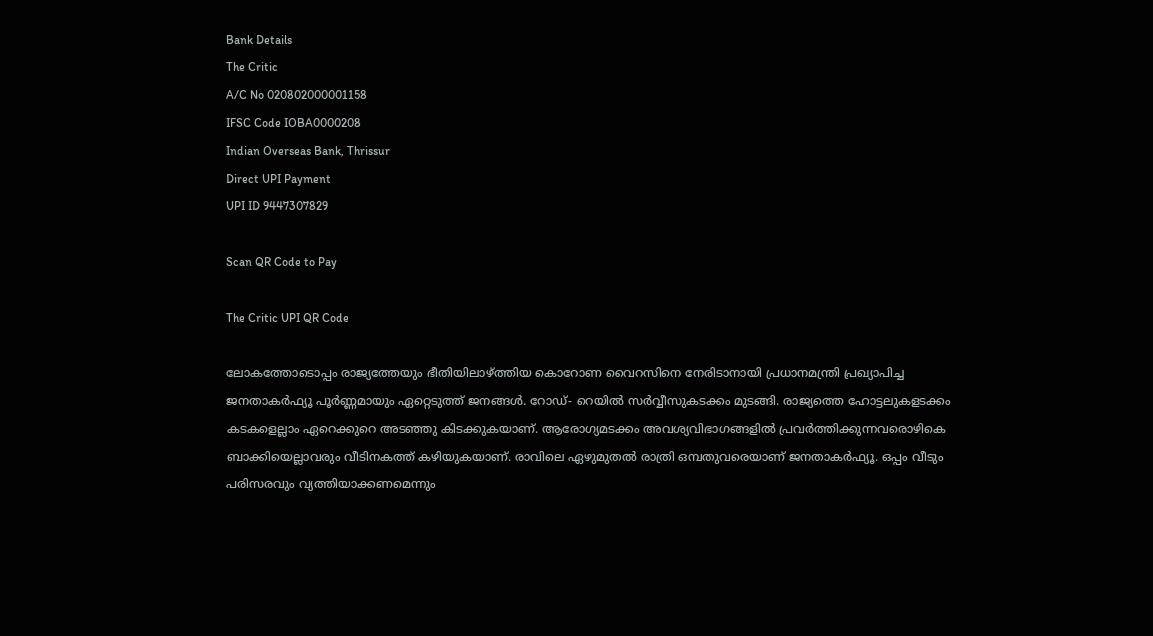Bank Details
The Critic
A/C No 020802000001158
IFSC Code IOBA0000208
Indian Overseas Bank, Thrissur
Direct UPI Payment
UPI ID 9447307829

Scan QR Code to Pay

The Critic UPI QR Code

ലോകത്തോടൊപ്പം രാജ്യത്തേയും ഭീതിയിലാഴ്ത്തിയ കൊറോണ വൈറസിനെ നേരിടാനായി പ്രധാനമന്ത്രി പ്രഖ്യാപിച്ച ജനതാകര്‍ഫ്യൂ പൂര്‍ണ്ണമായും ഏറ്റെടുത്ത് ജനങ്ങള്‍. റോഡ്- റെയില്‍ സര്‍വ്വീസുകടക്കം മുടങ്ങി. രാജ്യത്തെ ഹോട്ടലുകളടക്കം കടകളെല്ലാം ഏറെക്കുറെ അടഞ്ഞു കിടക്കുകയാണ്. ആരോഗ്യമടക്കം അവശ്യവിഭാഗങ്ങളില്‍ പ്രവര്‍ത്തിക്കുന്നവരൊഴികെ ബാക്കിയെല്ലാവരും വീടിനകത്ത് കഴിയുകയാണ്. രാവിലെ ഏഴുമുതല്‍ രാത്രി ഒമ്പതുവരെയാണ് ജനതാകര്‍ഫ്യൂ. ഒപ്പം വീടും പരിസരവും വ്യത്തിയാക്കണമെന്നും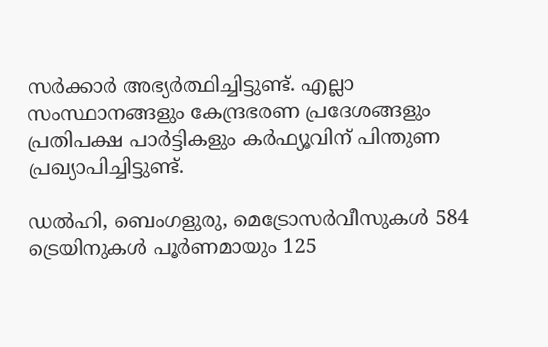സര്‍ക്കാര്‍ അഭ്യര്‍ത്ഥിച്ചിട്ടുണ്ട്. എല്ലാ സംസ്ഥാനങ്ങളും കേന്ദ്രഭരണ പ്രദേശങ്ങളും പ്രതിപക്ഷ പാര്‍ട്ടികളും കര്‍ഫ്യൂവിന് പിന്തുണ പ്രഖ്യാപിച്ചിട്ടുണ്ട്.

ഡല്‍ഹി, ബെംഗളുരു, മെട്രോസര്‍വീസുകള്‍ 584 ട്രെയിനുകള്‍ പൂര്‍ണമായും 125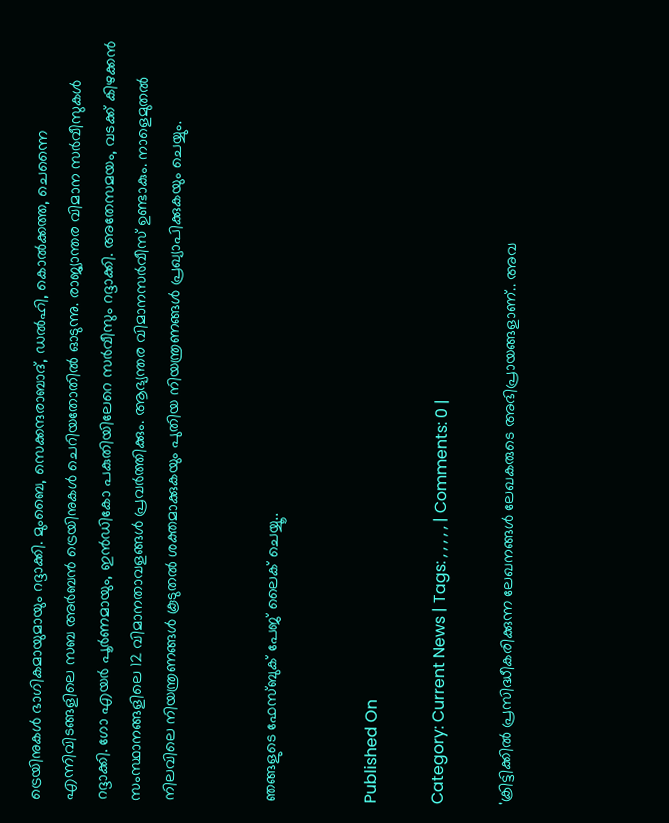ട്രെയിനുകള്‍ ഭാഗികമായുമായും റദ്ദാക്കി. മുംബൈ, സെക്കന്ദരാബാദ്, ഡല്‍ഹി, കൊല്‍ക്കത്ത, ചെന്നൈ എന്നിവിടങ്ങളിലെ സബ അര്‍ബന്‍ ട്രെയിനുകള്‍ ചെറിയതോതില്‍ ഓടുന്നു. രാജ്യാന്തര വിമാന സര്‍വീസുകള്‍ റദ്ദാക്കി. ഗോ എയര്‍ പൂര്‍ണമായും, ഇന്‍ഡികോ പകുതിയിലേറെ സര്‍വീസും റദ്ദാക്കി. അതേസമയം, വടക്ക് കിഴക്കന്‍ സംസ്ഥാനങ്ങളിലെ 12 വിമാനതാവളങ്ങള്‍ പ്രവര്‍ത്തിക്കും. ആഭ്യന്തര വിമാനസര്‍വീസ് ഉണ്ടാകും. നാളെമുതല്‍ നിലവിലെ നിയന്ത്രണങ്ങള്‍ കൂടുതല്‍ ശക്തമാക്കുകയും പുതിയ നിയന്ത്രണങ്ങള്‍ പ്രഖ്യാപിക്കുകയും ചെയ്യും.


ഞങ്ങളുടെ ഫേസ്ബുക് പേജ് ലൈക് ചെയ്യൂ..


Published On

Category: Current News | Tags: , , , , , | Comments: 0 |

'ക്രിട്ടിക്കില്‍ പ്രസിദ്ധീകരിക്കുന്ന ലേഖനങ്ങള്‍ ലേഖകരുടെ അഭിപ്രായങ്ങളാണ്.. അവ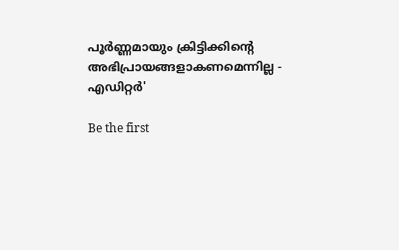പൂര്‍ണ്ണമായും ക്രിട്ടിക്കിന്റെ അഭിപ്രായങ്ങളാകണമെന്നില്ല - എഡിറ്റര്‍'

Be the first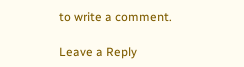to write a comment.

Leave a Reply